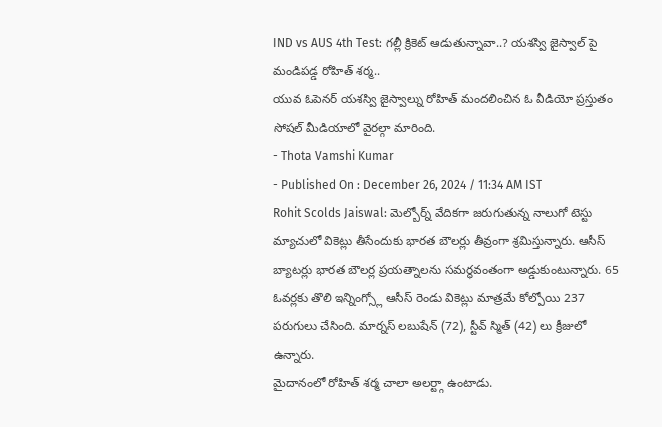IND vs AUS 4th Test: గల్లీ క్రికెట్ ఆడుతున్నావా..? యశస్వి జైస్వాల్ పై మండిపడ్డ రోహిత్ శర్మ..
యువ ఓపెనర్ యశస్వి జైస్వాల్ను రోహిత్ మందలించిన ఓ వీడియో ప్రస్తుతం సోషల్ మీడియాలో వైరల్గా మారింది.
- Thota Vamshi Kumar
- Published On : December 26, 2024 / 11:34 AM IST
Rohit Scolds Jaiswal: మెల్బోర్న్ వేదికగా జరుగుతున్న నాలుగో టెస్టు మ్యాచులో వికెట్లు తీసేందుకు భారత బౌలర్లు తీవ్రంగా శ్రమిస్తున్నారు. ఆసీస్ బ్యాటర్లు భారత బౌలర్ల ప్రయత్నాలను సమర్థవంతంగా అడ్డుకుంటున్నారు. 65 ఓవర్లకు తొలి ఇన్నింగ్స్లో ఆసీస్ రెండు వికెట్లు మాత్రమే కోల్పోయి 237 పరుగులు చేసింది. మార్నస్ లబుషేన్ (72), స్టీవ్ స్మిత్ (42) లు క్రీజులో ఉన్నారు.
మైదానంలో రోహిత్ శర్మ చాలా అలర్ట్గా ఉంటాడు.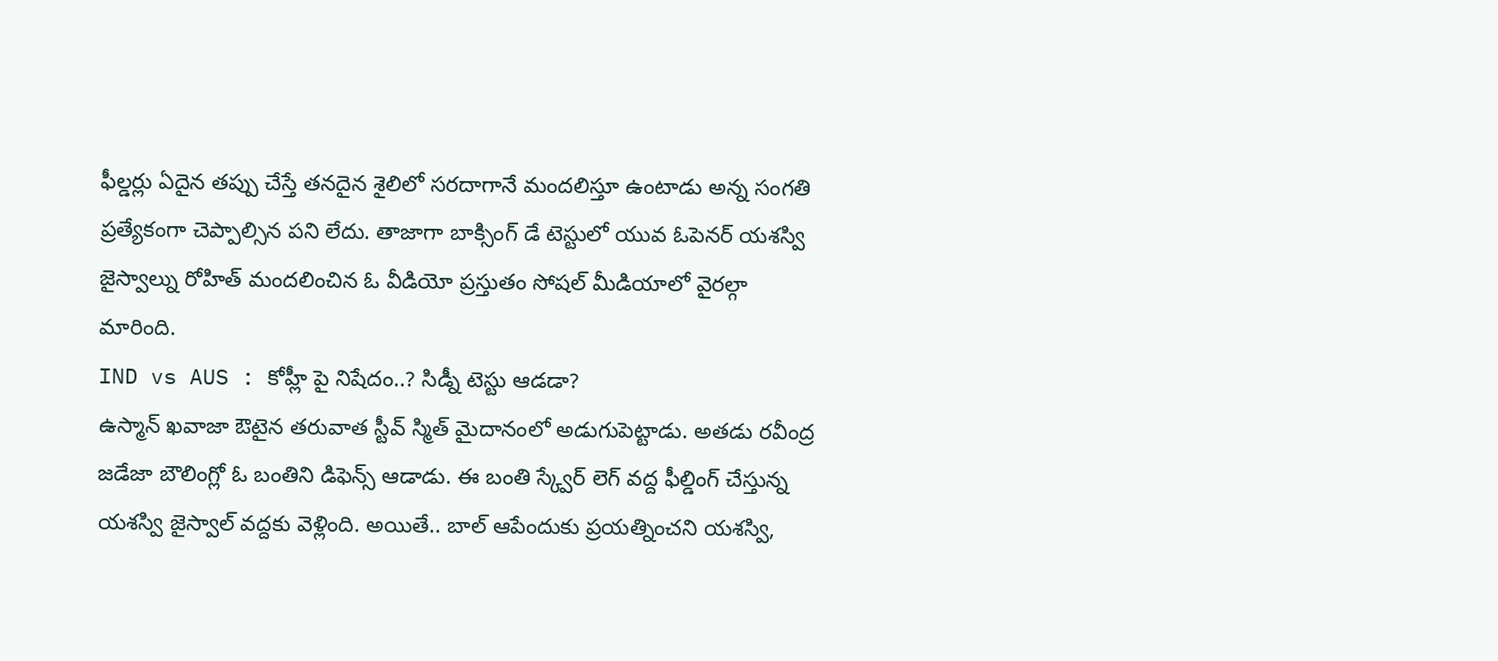ఫీల్డర్లు ఏదైన తప్పు చేస్తే తనదైన శైలిలో సరదాగానే మందలిస్తూ ఉంటాడు అన్న సంగతి ప్రత్యేకంగా చెప్పాల్సిన పని లేదు. తాజాగా బాక్సింగ్ డే టెస్టులో యువ ఓపెనర్ యశస్వి జైస్వాల్ను రోహిత్ మందలించిన ఓ వీడియో ప్రస్తుతం సోషల్ మీడియాలో వైరల్గా మారింది.
IND vs AUS : కోహ్లీ పై నిషేదం..? సిడ్నీ టెస్టు ఆడడా?
ఉస్మాన్ ఖవాజా ఔటైన తరువాత స్టీవ్ స్మిత్ మైదానంలో అడుగుపెట్టాడు. అతడు రవీంద్ర జడేజా బౌలింగ్లో ఓ బంతిని డిఫెన్స్ ఆడాడు. ఈ బంతి స్క్వేర్ లెగ్ వద్ద ఫీల్డింగ్ చేస్తున్న యశస్వి జైస్వాల్ వద్దకు వెళ్లింది. అయితే.. బాల్ ఆపేందుకు ప్రయత్నించని యశస్వి,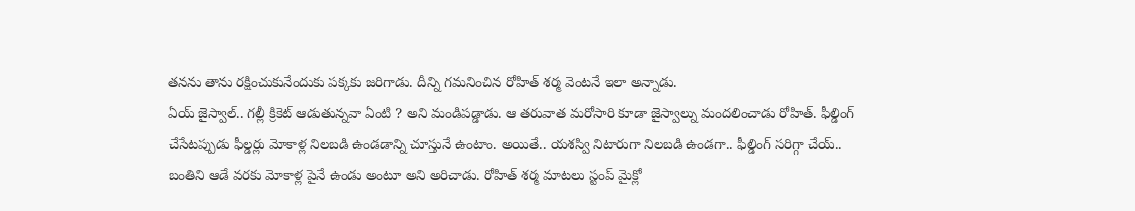తనను తాను రక్షించుకునేందుకు పక్కకు జరిగాడు. దీన్ని గమనించిన రోహిత్ శర్మ వెంటనే ఇలా అన్నాడు.
ఏయ్ జైస్వాల్.. గల్లీ క్రికెట్ ఆడుతున్నవా ఏంటి ? అని మండిపడ్డాడు. ఆ తరువాత మరోసారి కూడా జైస్వాల్ను మందలించాడు రోహిత్. ఫీల్డింగ్ చేసేటప్పుడు ఫీల్డర్లు మోకాళ్ల నిలబడి ఉండడాన్ని చూస్తునే ఉంటాం. అయితే.. యశస్వి నిటారుగా నిలబడి ఉండగా.. ఫీల్డింగ్ సరిగ్గా చేయ్.. బంతిని ఆడే వరకు మోకాళ్ల పైనే ఉండు అంటూ అని అరిచాడు. రోహిత్ శర్మ మాటలు స్టంప్ మైక్లో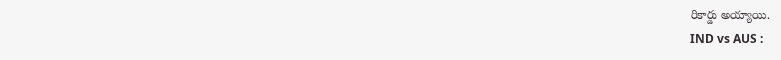రికార్డు అయ్యాయి.
IND vs AUS :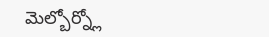మెల్బోర్న్లో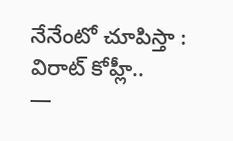నేనేంటో చూపిస్తా : విరాట్ కోహ్లీ..
—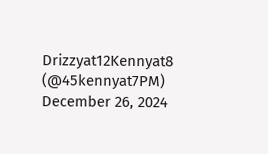Drizzyat12Kennyat8 (@45kennyat7PM) December 26, 2024